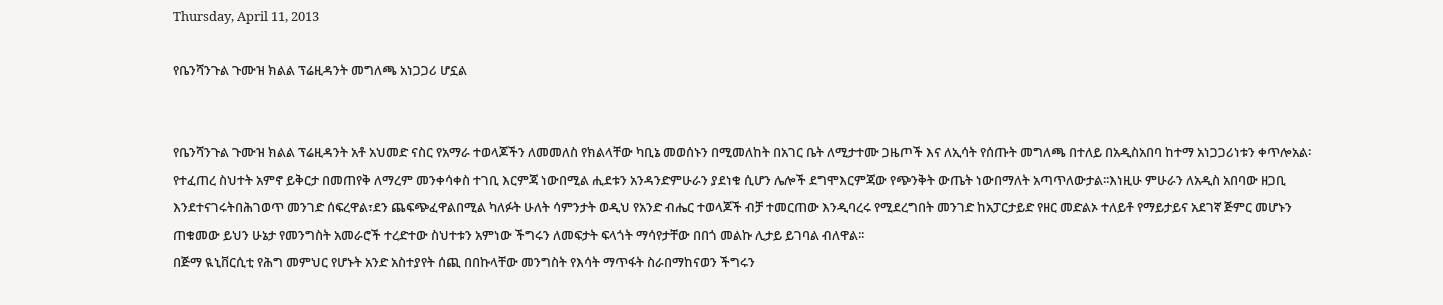Thursday, April 11, 2013

የቤንሻንጉል ጉሙዝ ክልል ፕሬዚዳንት መግለጫ አነጋጋሪ ሆኗል


የቤንሻንጉል ጉሙዝ ክልል ፕሬዚዳንት አቶ አህመድ ናስር የአማራ ተወላጆችን ለመመለስ የክልላቸው ካቢኔ መወሰኑን በሚመለከት በአገር ቤት ለሚታተሙ ጋዜጦች እና ለኢሳት የሰጡት መግለጫ በተለይ በአዲስአበባ ከተማ አነጋጋሪነቱን ቀጥሎአል፡የተፈጠረ ስህተት አምኖ ይቅርታ በመጠየቅ ለማረም መንቀሳቀስ ተገቢ እርምጃ ነውበሚል ሒደቱን አንዳንድምሁራን ያደነቁ ሲሆን ሌሎች ደግሞእርምጃው የጭንቅት ውጤት ነውበማለት አጣጥለውታል፡፡እነዚሁ ምሁራን ለአዲስ አበባው ዘጋቢ እንደተናገሩትበሕገወጥ መንገድ ሰፍረዋል፣ደን ጨፍጭፈዋልበሚል ካለፉት ሁለት ሳምንታት ወዲህ የአንድ ብሔር ተወላጆች ብቻ ተመርጠው እንዲባረሩ የሚደረግበት መንገድ ከአፓርታይድ የዘር መድልኦ ተለይቶ የማይታይና አደገኛ ጅምር መሆኑን ጠቁመው ይህን ሁኔታ የመንግስት አመራሮች ተረድተው ስህተቱን አምነው ችግሩን ለመፍታት ፍላጎት ማሳየታቸው በበጎ መልኩ ሊታይ ይገባል ብለዋል፡፡
በጅማ ዪኒቨርሲቲ የሕግ መምህር የሆኑት አንድ አስተያየት ሰጪ በበኩላቸው መንግስት የእሳት ማጥፋት ስራበማከናወን ችግሩን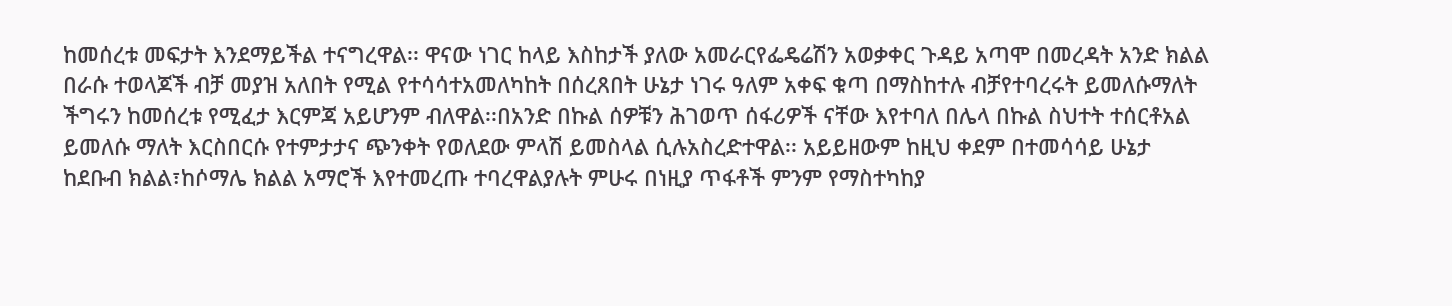ከመሰረቱ መፍታት እንደማይችል ተናግረዋል፡፡ ዋናው ነገር ከላይ እስከታች ያለው አመራርየፌዴሬሽን አወቃቀር ጉዳይ አጣሞ በመረዳት አንድ ክልል በራሱ ተወላጆች ብቻ መያዝ አለበት የሚል የተሳሳተአመለካከት በሰረጸበት ሁኔታ ነገሩ ዓለም አቀፍ ቁጣ በማስከተሉ ብቻየተባረሩት ይመለሱማለት ችግሩን ከመሰረቱ የሚፈታ እርምጃ አይሆንም ብለዋል፡፡በአንድ በኩል ሰዎቹን ሕገወጥ ሰፋሪዎች ናቸው እየተባለ በሌላ በኩል ስህተት ተሰርቶአል ይመለሱ ማለት እርስበርሱ የተምታታና ጭንቀት የወለደው ምላሽ ይመስላል ሲሉአስረድተዋል፡፡ አይይዘውም ከዚህ ቀደም በተመሳሳይ ሁኔታ ከደቡብ ክልል፣ከሶማሌ ክልል አማሮች እየተመረጡ ተባረዋልያሉት ምሁሩ በነዚያ ጥፋቶች ምንም የማስተካከያ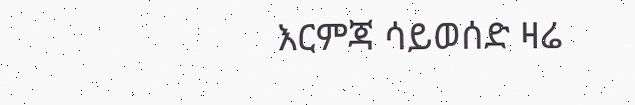እርምጃ ሳይወሰድ ዛሬ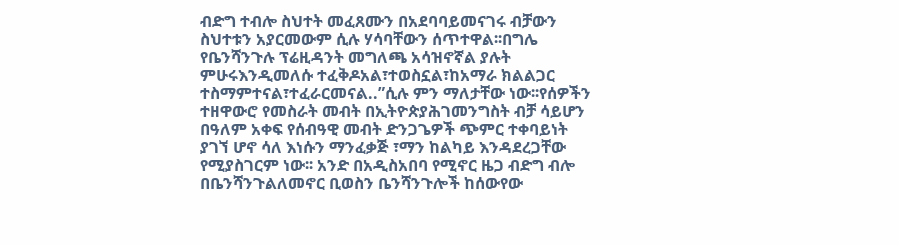ብድግ ተብሎ ስህተት መፈጸሙን በአደባባይመናገሩ ብቻውን ስህተቱን አያርመውም ሲሉ ሃሳባቸውን ሰጥተዋል፡፡በግሌ የቤንሻንጉሉ ፕሬዚዳንት መግለጫ አሳዝኖኛል ያሉት ምሁሩእንዲመለሱ ተፈቅዶአል፣ተወስኗል፣ከአማራ ክልልጋር ተስማምተናል፣ተፈራርመናል..”ሲሉ ምን ማለታቸው ነው፡፡የሰዎችን ተዘዋውሮ የመስራት መብት በኢትዮጵያሕገመንግስት ብቻ ሳይሆን በዓለም አቀፍ የሰብዓዊ መብት ድንጋጌዎች ጭምር ተቀባይነት ያገኘ ሆኖ ሳለ እነሱን ማንፈቃጅ ፣ማን ከልካይ እንዳደረጋቸው የሚያስገርም ነው፡፡ አንድ በአዲስአበባ የሚኖር ዜጋ ብድግ ብሎ በቤንሻንጉልለመኖር ቢወስን ቤንሻንጉሎች ከሰውየው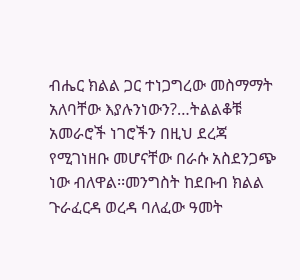ብሔር ክልል ጋር ተነጋግረው መስማማት አለባቸው እያሉንነውን?…ትልልቆቹ አመራሮች ነገሮችን በዚህ ደረጃ የሚገነዘቡ መሆናቸው በራሱ አስደንጋጭ ነው ብለዋል፡፡መንግስት ከደቡብ ክልል ጉራፈርዳ ወረዳ ባለፈው ዓመት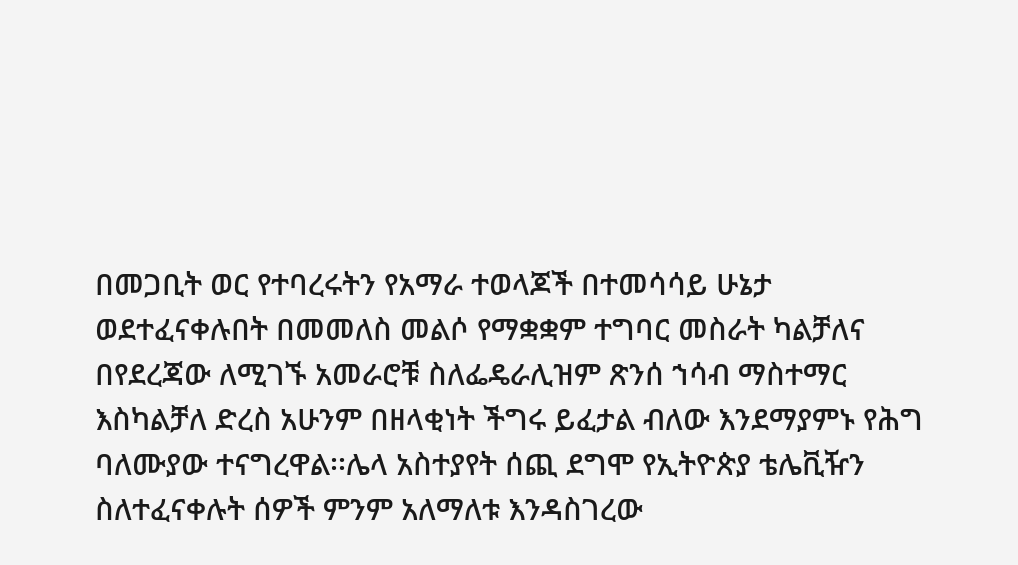በመጋቢት ወር የተባረሩትን የአማራ ተወላጆች በተመሳሳይ ሁኔታ ወደተፈናቀሉበት በመመለስ መልሶ የማቋቋም ተግባር መስራት ካልቻለና በየደረጃው ለሚገኙ አመራሮቹ ስለፌዴራሊዝም ጽንሰ ኀሳብ ማስተማር እስካልቻለ ድረስ አሁንም በዘላቂነት ችግሩ ይፈታል ብለው እንደማያምኑ የሕግ ባለሙያው ተናግረዋል፡፡ሌላ አስተያየት ሰጪ ደግሞ የኢትዮጵያ ቴሌቪዥን ስለተፈናቀሉት ሰዎች ምንም አለማለቱ እንዳስገረው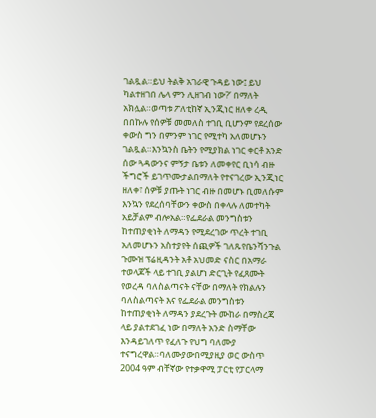ገልጿል።ይህ ትልቅ አገራዊ ጉዳይ ነው፤ ይህ ካልተዘገበ ሌላ ምን ሊዘገብ ነው?’ በማለት አክሏል።ወጣቱ ፖለቲከኛ ኢንጂነር ዘለቀ ረዲ በበኩሉ የሰዎቹ መመለስ ተገቢ ቢሆንም የደረሰው ቀውስ ግን በምንም ነገር የሚተካ አለመሆኑን ገልጿል።እንኳንስ ቤትን የሚያክል ነገር ቀርቶ አንድ ሰው ጓዳውንና ምኝታ ቤቱን ለመቀየር ቢነሳ ብዙ ችግሮች ይገጥሙታልበማለት የተናገረው ኢንጂነር ዘለቀ፣ ሰዎቹ ያጡት ነገር ብዙ በመሆኑ ቢመለሱም እንኳን የደረሰባቸውን ቀውስ በቀላሉ ለመተካት አይቻልም ብሎአል።የፌደራል መንግስቱን ከተጠያቂነት ለማዳን የሚደረገው ጥረት ተገቢ አለመሆኑን አስተያየት ሰጪዎች ገለጹየቤንሻንጉል ጉሙዝ ፕሬዚዳንት አቶ አህመድ ናስር በአማራ ተወላጆች ላይ ተገቢ ያልሆነ ድርጊት የፈጸሙት የወረዳ ባለስልጣናት ናቸው በማለት የክልሉን ባለስልጣናት እና የፌደራል መንግስቱን ከተጠያቂነት ለማዳን ያደረጉት ሙከራ በማስረጃ ላይ ያልተደገፈ ነው በማለት አንድ ስማቸው እንዳይገለጥ የፈለጉ የህግ ባለሙያ ተናግረዋል።ባለሙያውበሚያዚያ ወር ውስጥ 2004 ዓም ብቸኛው የተቃዋሚ ፓርቲ የፓርላማ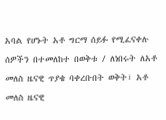አባል የሆኑት አቶ ግርማ ሰይፉ የሚፈናቀሉ ሰዎችን በተመለከተ በወቅቱ / ለነበሩት ለአቶ መለስ ዜናዊ ጥያቄ ባቀረቡበት ወቅት፣ አቶ መለስ ዜናዊ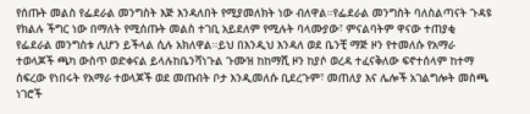የሰጡት መልስ የፌደራል መንግስት እጅ እንዳለበት የሚያመለክት ነው ብለዋል።የፌደራል መንግስት ባለስልጣናት ጉዳዩ የክልሉ ችግር ነው በማለት የሚሰጡት መልስ ተገቢ አይደለም የሚሉት ባላሙያው፣ ምናልባትም ዋናው ተጠያቂ የፌደራል መንግስቱ ሊሆን ይችላል ሲሉ አክለዋል።ይህ በእንዲህ እንዳለ ወደ ቤንቺ ማጅ ዞን የተመለሱ የአማራ ተወላጆች ጫካ ውስጥ ወድቀናል ይላሉከቤንሻነጉል ጉሙዝ ከከማሺ ዞን ከያሶ ወረዳ ተፈናቅለው ፍኖተሰላም ከተማ ሰፍረው የነበሩት የአማራ ተወላጆች ወደ መጡበት ቦታ እንዲመለሱ ቢደረጉም፣ መጠለያ እና ሌሎች አገልግሎት መስጫ ነገሮች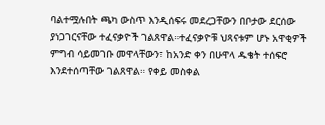ባልተሟሉበት ጫካ ውስጥ እንዲሰፍሩ መደረጋቸውን በቦታው ደርሰው ያነጋገርናቸው ተፈናቃዮች ገልጸዋል።ተፈናቃዮቹ ህጻናቱም ሆኑ አዋቂዎች ምግብ ሳይመገቡ መዋላቸውን፣ ከአንድ ቀን በሁዋላ ዱቄት ተሰፍሮ እንደተሰጣቸው ገልጸዋል። የቀይ መስቀል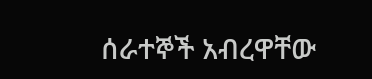ሰራተኞች አብረዋቸው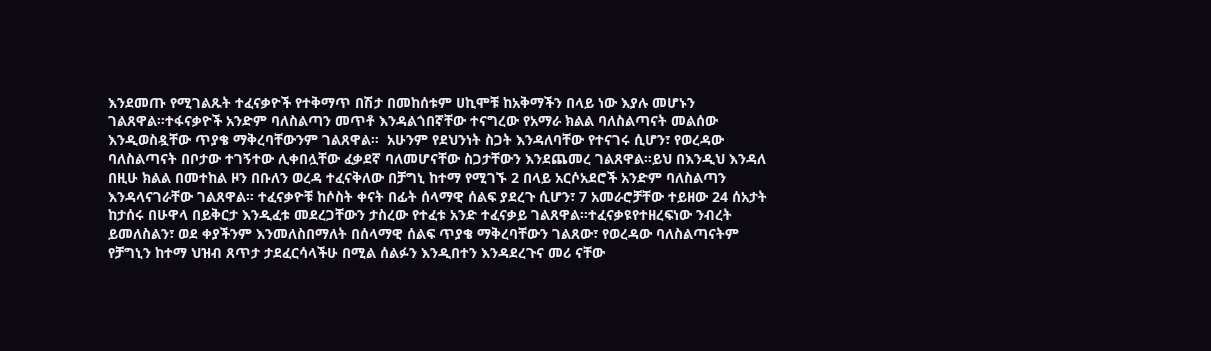እንደመጡ የሚገልጹት ተፈናቃዮች የተቅማጥ በሽታ በመከሰቱም ሀኪሞቹ ከአቅማችን በላይ ነው እያሉ መሆኑን ገልጸዋል።ተፋናቃዮች አንድም ባለስልጣን መጥቶ እንዳልጎበኛቸው ተናግረው የአማራ ክልል ባለስልጣናት መልሰው እንዲወስዷቸው ጥያቄ ማቅረባቸውንም ገልጸዋል።  አሁንም የደህንነት ስጋት እንዳለባቸው የተናገሩ ሲሆን፣ የወረዳው ባለስልጣናት በቦታው ተገኝተው ሊቀበሏቸው ፈቃደኛ ባለመሆናቸው ስጋታቸውን እንደጨመረ ገልጸዋል።ይህ በእንዲህ እንዳለ በዚሁ ክልል በመተከል ዞን በቡለን ወረዳ ተፈናቅለው በቻግኒ ከተማ የሚገኙ 2 በላይ አርሶአደሮች አንድም ባለስልጣን እንዳላናገራቸው ገልጸዋል። ተፈናቃዮቹ ከሶስት ቀናት በፊት ሰላማዊ ሰልፍ ያደረጉ ሲሆን፣ 7 አመራሮቻቸው ተይዘው 24 ሰአታት ከታሰሩ በሁዋላ በይቅርታ እንዲፈቱ መደረጋቸውን ታስረው የተፈቱ አንድ ተፈናቃይ ገልጸዋል።ተፈናቃዩየተዘረፍነው ንብረት ይመለስልን፣ ወደ ቀያችንም እንመለስበማለት በሰላማዊ ሰልፍ ጥያቄ ማቅረባቸውን ገልጸው፣ የወረዳው ባለስልጣናትም የቻግኒን ከተማ ህዝብ ጸጥታ ታደፈርሳላችሁ በሚል ሰልፉን እንዲበተን እንዳደረጉና መሪ ናቸው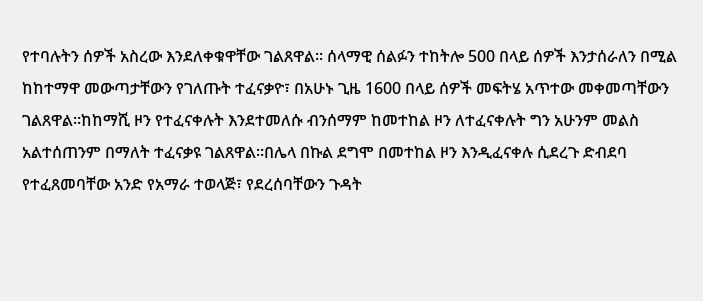የተባሉትን ሰዎች አስረው እንደለቀቁዋቸው ገልጸዋል። ሰላማዊ ሰልፉን ተከትሎ 500 በላይ ሰዎች እንታሰራለን በሚል ከከተማዋ መውጣታቸውን የገለጡት ተፈናቃዮ፣ በአሁኑ ጊዜ 1600 በላይ ሰዎች መፍትሄ አጥተው መቀመጣቸውን ገልጸዋል።ከከማሺ ዞን የተፈናቀሉት እንደተመለሱ ብንሰማም ከመተከል ዞን ለተፈናቀሉት ግን አሁንም መልስ አልተሰጠንም በማለት ተፈናቃዩ ገልጸዋል።በሌላ በኩል ደግሞ በመተከል ዞን እንዲፈናቀሉ ሲደረጉ ድብደባ የተፈጸመባቸው አንድ የአማራ ተወላጅ፣ የደረሰባቸውን ጉዳት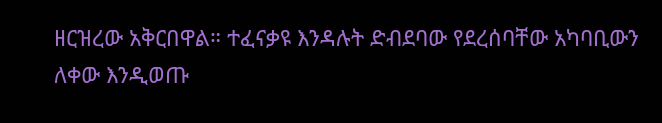ዘርዝረው አቅርበዋል። ተፈናቃዩ እንዳሉት ድብደባው የደረሰባቸው አካባቢውን ለቀው እንዲወጡ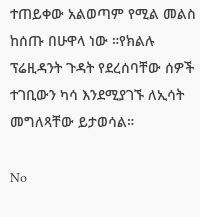ተጠይቀው አልወጣም የሚል መልስ ከሰጡ በሁዋላ ነው ።የክልሉ ፕሬዚዳንት ጉዳት የደረሰባቸው ሰዎች ተገቢውን ካሳ እንደሚያገኙ ለኢሳት መግለጻቸው ይታወሳል።

No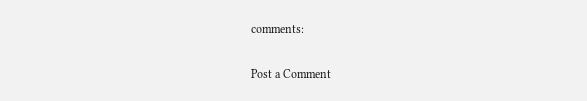comments:

Post a Comment